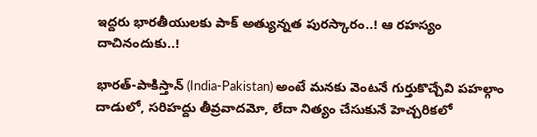ఇద్దరు భారతీయులకు పాక్ అత్యున్నత పురస్కారం..! ఆ రహస్యం దాచినందుకు..!

భారత్-పాకిస్తాన్ (India-Pakistan) అంటే మనకు వెంటనే గుర్తుకొచ్చేవి పహల్గాం దాడులో, సరిహద్దు తీవ్రవాదమో, లేదా నిత్యం చేసుకునే హెచ్చరికలో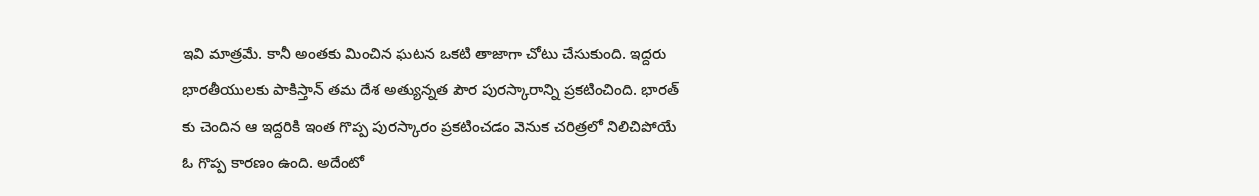ఇవి మాత్రమే. కానీ అంతకు మించిన ఘటన ఒకటి తాజాగా చోటు చేసుకుంది. ఇద్దరు భారతీయులకు పాకిస్తాన్ తమ దేశ అత్యున్నత పౌర పురస్కారాన్ని ప్రకటించింది. భారత్ కు చెందిన ఆ ఇద్దరికి ఇంత గొప్ప పురస్కారం ప్రకటించడం వెనుక చరిత్రలో నిలిచిపోయే ఓ గొప్ప కారణం ఉంది. అదేంటో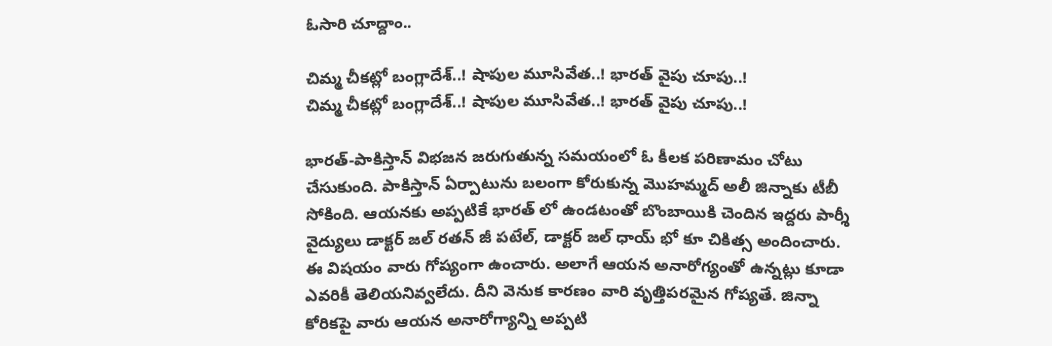ఓసారి చూద్దాం..

చిమ్మ చీకట్లో బంగ్లాదేశ్..! షాపుల మూసివేత..! భారత్ వైపు చూపు..!
చిమ్మ చీకట్లో బంగ్లాదేశ్..! షాపుల మూసివేత..! భారత్ వైపు చూపు..!

భారత్-పాకిస్తాన్ విభజన జరుగుతున్న సమయంలో ఓ కీలక పరిణామం చోటు చేసుకుంది. పాకిస్తాన్ ఏర్పాటును బలంగా కోరుకున్న మొహమ్మద్ అలీ జిన్నాకు టీబీ సోకింది. ఆయనకు అప్పటికే భారత్ లో ఉండటంతో బొంబాయికి చెందిన ఇద్దరు పార్శీ వైద్యులు డాక్టర్ జల్ రతన్ జీ పటేల్, డాక్టర్ జల్ ధాయ్ భో కూ చికిత్స అందించారు. ఈ విషయం వారు గోప్యంగా ఉంచారు. అలాగే ఆయన అనారోగ్యంతో ఉన్నట్లు కూడా ఎవరికీ తెలియనివ్వలేదు. దీని వెనుక కారణం వారి వృత్తిపరమైన గోప్యతే. జిన్నా కోరికపై వారు ఆయన అనారోగ్యాన్ని అప్పటి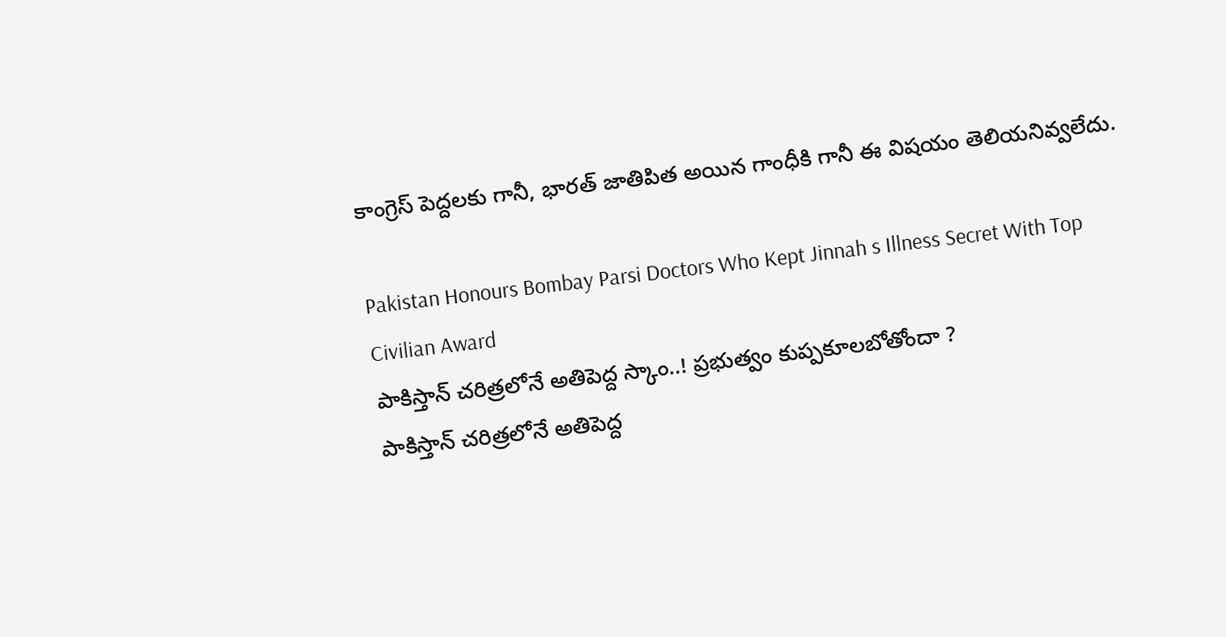కాంగ్రెస్ పెద్దలకు గానీ, భారత్ జాతిపిత అయిన గాంధీకి గానీ ఈ విషయం తెలియనివ్వలేదు.

Pakistan Honours Bombay Parsi Doctors Who Kept Jinnah s Illness Secret With Top Civilian Award
పాకిస్తాన్ చరిత్రలోనే అతిపెద్ద స్కాం..! ప్రభుత్వం కుప్పకూలబోతోందా ?
పాకిస్తాన్ చరిత్రలోనే అతిపెద్ద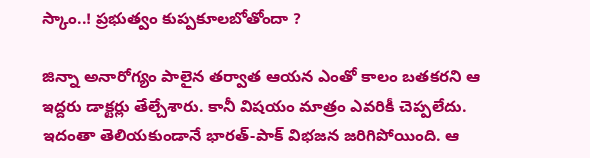స్కాం..! ప్రభుత్వం కుప్పకూలబోతోందా ?

జిన్నా అనారోగ్యం పాలైన తర్వాత ఆయన ఎంతో కాలం బతకరని ఆ ఇద్దరు డాక్టర్లు తేల్చేశారు. కానీ విషయం మాత్రం ఎవరికీ చెప్పలేదు. ఇదంతా తెలియకుండానే భారత్-పాక్ విభజన జరిగిపోయింది. ఆ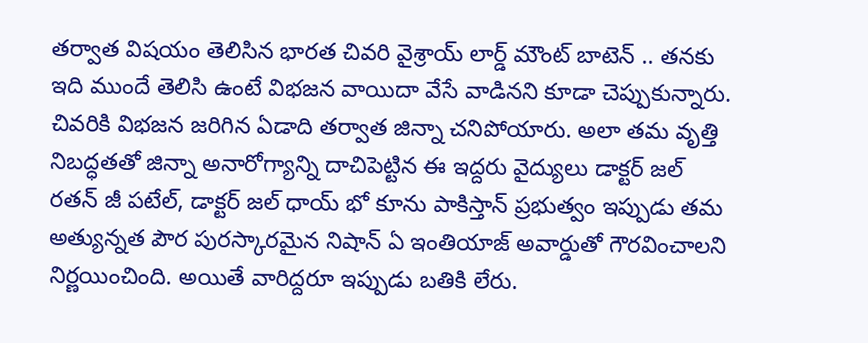తర్వాత విషయం తెలిసిన భారత చివరి వైశ్రాయ్ లార్డ్ మౌంట్ బాటెన్ .. తనకు ఇది ముందే తెలిసి ఉంటే విభజన వాయిదా వేసే వాడినని కూడా చెప్పుకున్నారు. చివరికి విభజన జరిగిన ఏడాది తర్వాత జిన్నా చనిపోయారు. అలా తమ వృత్తి నిబద్ధతతో జిన్నా అనారోగ్యాన్ని దాచిపెట్టిన ఈ ఇద్దరు వైద్యులు డాక్టర్ జల్ రతన్ జీ పటేల్, డాక్టర్ జల్ ధాయ్ భో కూను పాకిస్తాన్ ప్రభుత్వం ఇప్పుడు తమ అత్యున్నత పౌర పురస్కారమైన నిషాన్ ఏ ఇంతియాజ్ అవార్డుతో గౌరవించాలని నిర్ణయించింది. అయితే వారిద్దరూ ఇప్పుడు బతికి లేరు.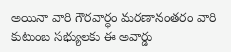అయినా వారి గౌరవార్ధం మరణానంతరం వారి కుటుంబ సభ్యులకు ఈ అవార్డు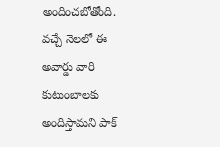అందించబోతోంది. వచ్చే నెలలో ఈ అవార్డు వారి కుటుంబాలకు అందిస్తామని పాక్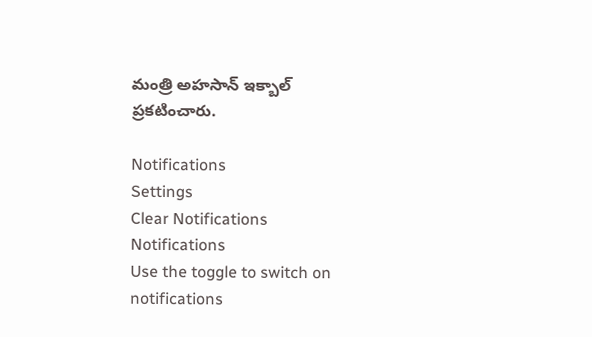మంత్రి అహసాన్ ఇక్బాల్ ప్రకటించారు.

Notifications
Settings
Clear Notifications
Notifications
Use the toggle to switch on notifications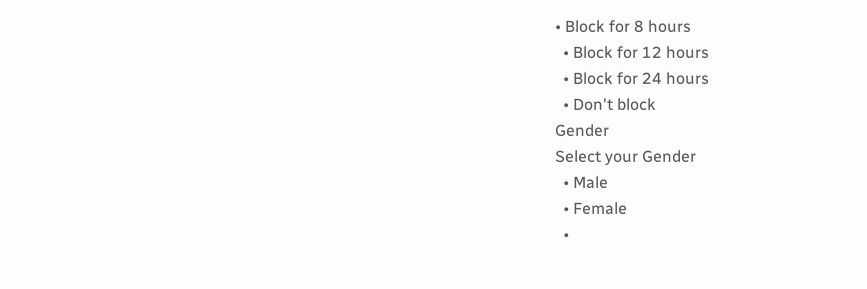• Block for 8 hours
  • Block for 12 hours
  • Block for 24 hours
  • Don't block
Gender
Select your Gender
  • Male
  • Female
  •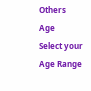Others
Age
Select your Age Range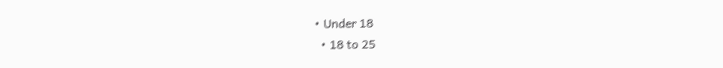• Under 18
  • 18 to 25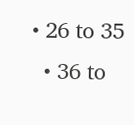• 26 to 35
  • 36 to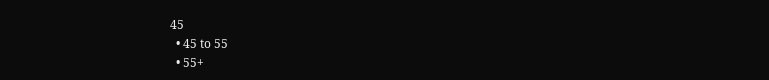45
  • 45 to 55
  • 55+